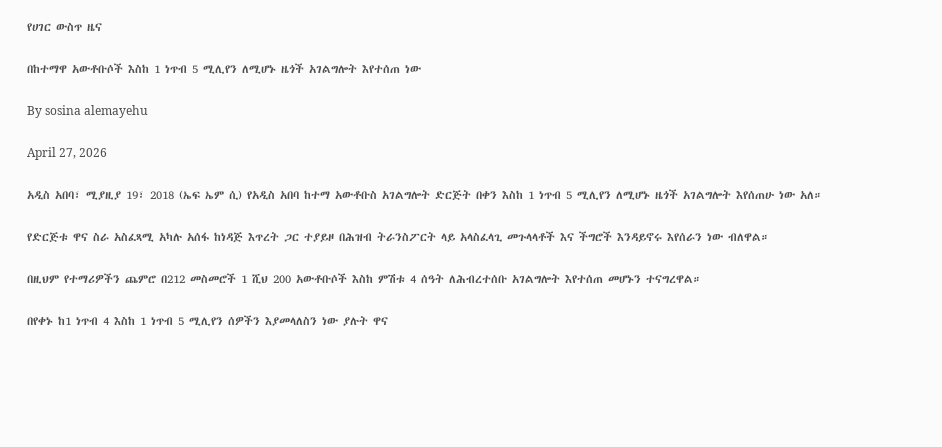የሀገር ውስጥ ዜና

በከተማዋ አውቶቡሶች እስከ 1 ነጥብ 5 ሚሊየን ለሚሆኑ ዜጎች አገልግሎት እየተሰጠ ነው

By sosina alemayehu

April 27, 2026

አዲስ አበባ፣ ሚያዚያ 19፣ 2018 (ኤፍ ኤም ሲ) የአዲስ አበባ ከተማ አውቶቡስ አገልግሎት ድርጅት በቀን እስከ 1 ነጥብ 5 ሚሊየን ለሚሆኑ ዜጎች አገልግሎት እየሰጠሁ ነው አለ።

የድርጅቱ ዋና ስራ አስፈጻሚ አካሉ አሰፋ ከነዳጅ እጥረት ጋር ተያይዞ በሕዝብ ትራንስፖርት ላይ አላስፈላጊ መጉላላቶች እና ችግሮች እንዳይኖሩ እየሰራን ነው ብለዋል።

በዚህም የተማሪዎችን ጨምሮ በ212 መስመሮች 1 ሺህ 200 አውቶቡሶች እስከ ምሽቱ 4 ሰዓት ለሕብረተሰቡ አገልግሎት እየተሰጠ መሆኑን ተናግረዋል።

በየቀኑ ከ1 ነጥብ 4 እስከ 1 ነጥብ 5 ሚሊየን ሰዎችን እያመላለስን ነው ያሉት ዋና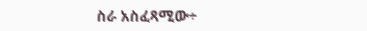ስራ አስፈጻሚው÷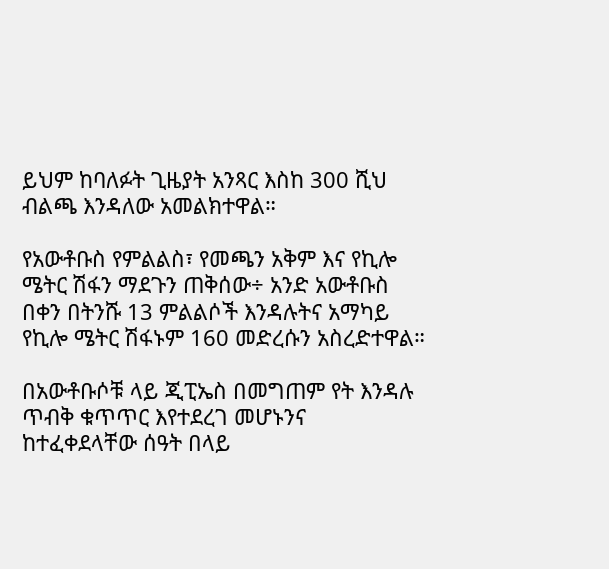ይህም ከባለፉት ጊዜያት አንጻር እስከ 300 ሺህ ብልጫ እንዳለው አመልክተዋል።

የአውቶቡስ የምልልስ፣ የመጫን አቅም እና የኪሎ ሜትር ሽፋን ማደጉን ጠቅሰው÷ አንድ አውቶቡስ በቀን በትንሹ 13 ምልልሶች እንዳሉትና አማካይ የኪሎ ሜትር ሽፋኑም 160 መድረሱን አስረድተዋል።

በአውቶቡሶቹ ላይ ጂፒኤስ በመግጠም የት እንዳሉ ጥብቅ ቁጥጥር እየተደረገ መሆኑንና ከተፈቀደላቸው ሰዓት በላይ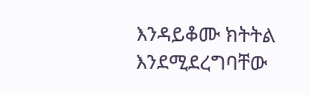እንዳይቆሙ ክትትል እንደሚደረግባቸው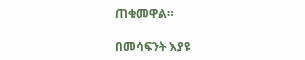ጠቁመዋል።

በመሳፍንት እያዩ